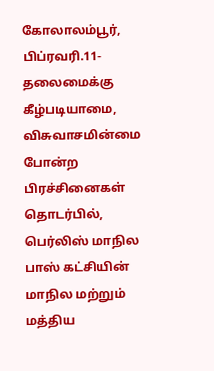கோலாலம்பூர், பிப்ரவரி.11-
தலைமைக்கு கீழ்படியாமை, விசுவாசமின்மை போன்ற பிரச்சினைகள் தொடர்பில், பெர்லிஸ் மாநில பாஸ் கட்சியின் மாநில மற்றும் மத்திய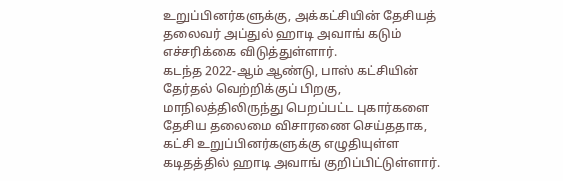உறுப்பினர்களுக்கு, அக்கட்சியின் தேசியத் தலைவர் அப்துல் ஹாடி அவாங் கடும் எச்சரிக்கை விடுத்துள்ளார்.
கடந்த 2022-ஆம் ஆண்டு, பாஸ் கட்சியின் தேர்தல் வெற்றிக்குப் பிறகு, மாநிலத்திலிருந்து பெறப்பட்ட புகார்களை தேசிய தலைமை விசாரணை செய்ததாக, கட்சி உறுப்பினர்களுக்கு எழுதியுள்ள கடிதத்தில் ஹாடி அவாங் குறிப்பிட்டுள்ளார்.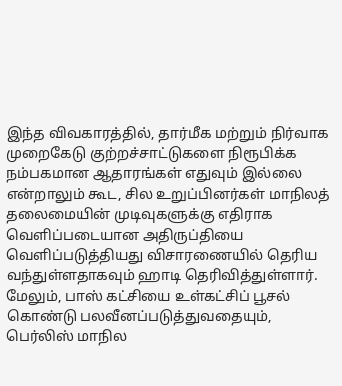இந்த விவகாரத்தில், தார்மீக மற்றும் நிர்வாக முறைகேடு குற்றச்சாட்டுகளை நிரூபிக்க நம்பகமான ஆதாரங்கள் எதுவும் இல்லை என்றாலும் கூட, சில உறுப்பினர்கள் மாநிலத் தலைமையின் முடிவுகளுக்கு எதிராக வெளிப்படையான அதிருப்தியை வெளிப்படுத்தியது விசாரணையில் தெரிய வந்துள்ளதாகவும் ஹாடி தெரிவித்துள்ளார்.
மேலும், பாஸ் கட்சியை உள்கட்சிப் பூசல் கொண்டு பலவீனப்படுத்துவதையும், பெர்லிஸ் மாநில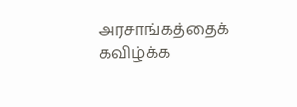அரசாங்கத்தைக் கவிழ்க்க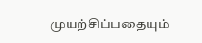முயற்சிப்பதையும்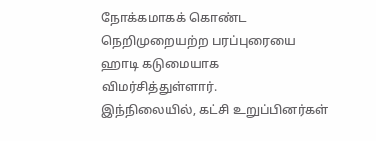நோக்கமாகக் கொண்ட நெறிமுறையற்ற பரப்புரையை ஹாடி கடுமையாக விமர்சித்துள்ளார்.
இந்நிலையில், கட்சி உறுப்பினர்கள்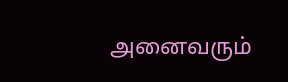அனைவரும்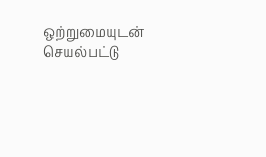ஒற்றுமையுடன் செயல்பட்டு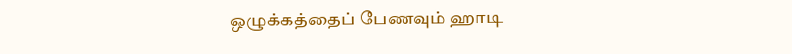ஒழுக்கத்தைப் பேணவும் ஹாடி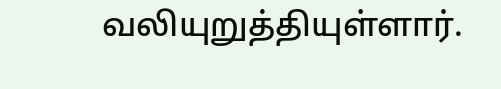வலியுறுத்தியுள்ளார்.